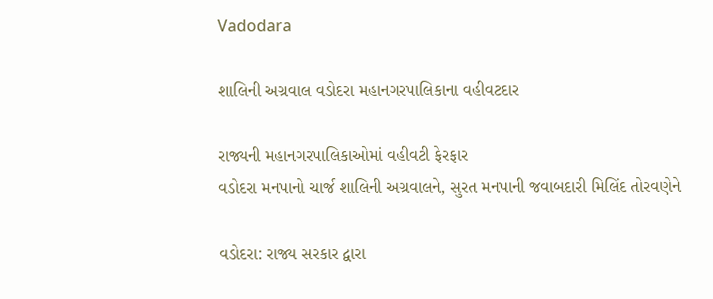Vadodara

શાલિની અગ્રવાલ વડોદરા મહાનગરપાલિકાના વહીવટદાર

રાજ્યની મહાનગરપાલિકાઓમાં વહીવટી ફેરફાર
વડોદરા મનપાનો ચાર્જ શાલિની અગ્રવાલને, સુરત મનપાની જવાબદારી મિલિંદ તોરવણેને

વડોદરા: રાજ્ય સરકાર દ્વારા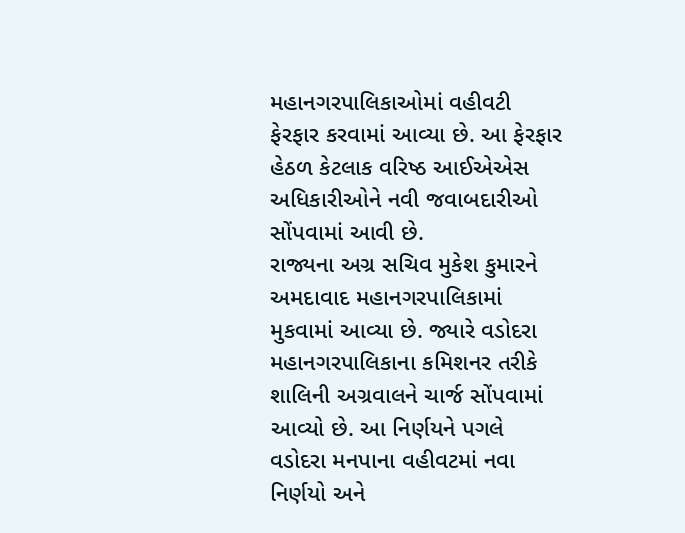મહાનગરપાલિકાઓમાં વહીવટી ફેરફાર કરવામાં આવ્યા છે. આ ફેરફાર હેઠળ કેટલાક વરિષ્ઠ આઈએએસ અધિકારીઓને નવી જવાબદારીઓ સોંપવામાં આવી છે.
રાજ્યના અગ્ર સચિવ મુકેશ કુમારને અમદાવાદ મહાનગરપાલિકામાં મુકવામાં આવ્યા છે. જ્યારે વડોદરા મહાનગરપાલિકાના કમિશનર તરીકે શાલિની અગ્રવાલને ચાર્જ સોંપવામાં આવ્યો છે. આ નિર્ણયને પગલે વડોદરા મનપાના વહીવટમાં નવા નિર્ણયો અને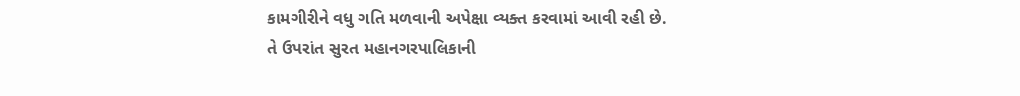કામગીરીને વધુ ગતિ મળવાની અપેક્ષા વ્યક્ત કરવામાં આવી રહી છે.
તે ઉપરાંત સુરત મહાનગરપાલિકાની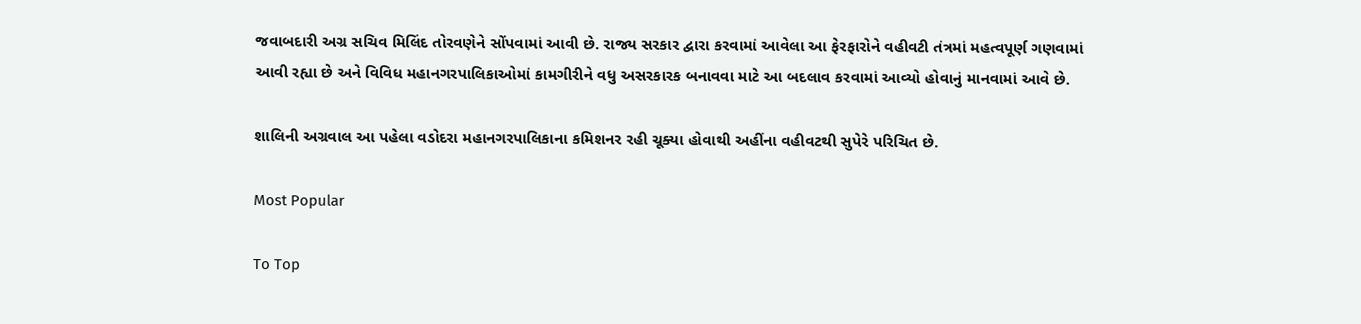જવાબદારી અગ્ર સચિવ મિલિંદ તોરવણેને સોંપવામાં આવી છે. રાજ્ય સરકાર દ્વારા કરવામાં આવેલા આ ફેરફારોને વહીવટી તંત્રમાં મહત્વપૂર્ણ ગણવામાં આવી રહ્યા છે અને વિવિધ મહાનગરપાલિકાઓમાં કામગીરીને વધુ અસરકારક બનાવવા માટે આ બદલાવ કરવામાં આવ્યો હોવાનું માનવામાં આવે છે.

શાલિની અગ્રવાલ આ પહેલા વડોદરા મહાનગરપાલિકાના કમિશનર રહી ચૂક્યા હોવાથી અહીંના વહીવટથી સુપેરે પરિચિત છે.

Most Popular

To Top